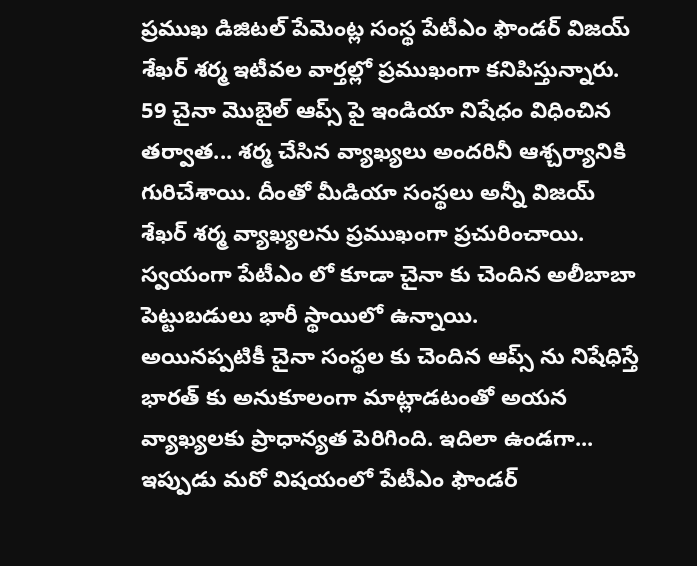ప్రముఖ డిజిటల్ పేమెంట్ల సంస్థ పేటీఎం ఫౌండర్ విజయ్ శేఖర్ శర్మ ఇటీవల వార్తల్లో ప్రముఖంగా కనిపిస్తున్నారు. 59 చైనా మొబైల్ ఆప్స్ పై ఇండియా నిషేధం విధించిన తర్వాత... శర్మ చేసిన వ్యాఖ్యలు అందరినీ ఆశ్చర్యానికి గురిచేశాయి. దీంతో మీడియా సంస్థలు అన్నీ విజయ్ శేఖర్ శర్మ వ్యాఖ్యలను ప్రముఖంగా ప్రచురించాయి. స్వయంగా పేటీఎం లో కూడా చైనా కు చెందిన అలీబాబా పెట్టుబడులు భారీ స్థాయిలో ఉన్నాయి.
అయినప్పటికీ చైనా సంస్థల కు చెందిన ఆప్స్ ను నిషేధిస్తే భారత్ కు అనుకూలంగా మాట్లాడటంతో అయన వ్యాఖ్యలకు ప్రాధాన్యత పెరిగింది. ఇదిలా ఉండగా... ఇప్పుడు మరో విషయంలో పేటీఎం ఫౌండర్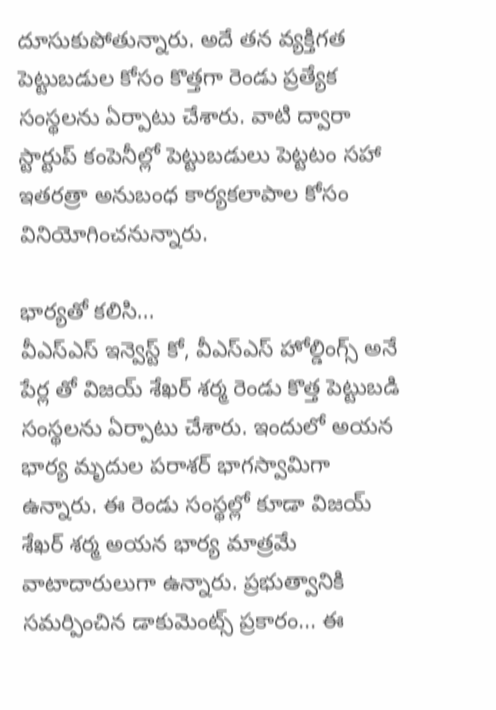దూసుకుపోతున్నారు. అదే తన వ్యక్తిగత పెట్టుబడుల కోసం కొత్తగా రెండు ప్రత్యేక సంస్థలను ఏర్పాటు చేశారు. వాటి ద్వారా స్టార్టుప్ కంపెనీల్లో పెట్టుబడులు పెట్టటం సహా ఇతరత్రా అనుబంధ కార్యకలాపాల కోసం వినియోగించనున్నారు.

భార్యతో కలిసి...
వీఎస్ఎస్ ఇన్వెస్ట్ కో, వీఎస్ఎస్ హోల్డింగ్స్ అనే పేర్ల తో విజయ్ శేఖర్ శర్మ రెండు కొత్త పెట్టుబడి సంస్థలను ఏర్పాటు చేశారు. ఇందులో అయన భార్య మృదుల పరాశర్ భాగస్వామిగా ఉన్నారు. ఈ రెండు సంస్థల్లో కూడా విజయ్ శేఖర్ శర్మ అయన భార్య మాత్రమే వాటాదారులుగా ఉన్నారు. ప్రభుత్వానికి సమర్పించిన డాకుమెంట్స్ ప్రకారం... ఈ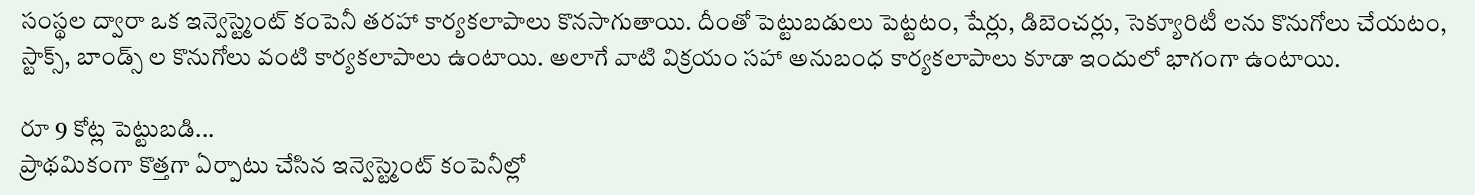సంస్థల ద్వారా ఒక ఇన్వెస్ట్మెంట్ కంపెనీ తరహా కార్యకలాపాలు కొనసాగుతాయి. దీంతో పెట్టుబడులు పెట్టటం, షేర్లు, డిబెంచర్లు, సెక్యూరిటీ లను కొనుగోలు చేయటం, స్టాక్స్, బాండ్స్ ల కొనుగోలు వంటి కార్యకలాపాలు ఉంటాయి. అలాగే వాటి విక్రయం సహా అనుబంధ కార్యకలాపాలు కూడా ఇందులో భాగంగా ఉంటాయి.

రూ 9 కోట్ల పెట్టుబడి...
ప్రాథమికంగా కొత్తగా ఏర్పాటు చేసిన ఇన్వెస్ట్మెంట్ కంపెనీల్లో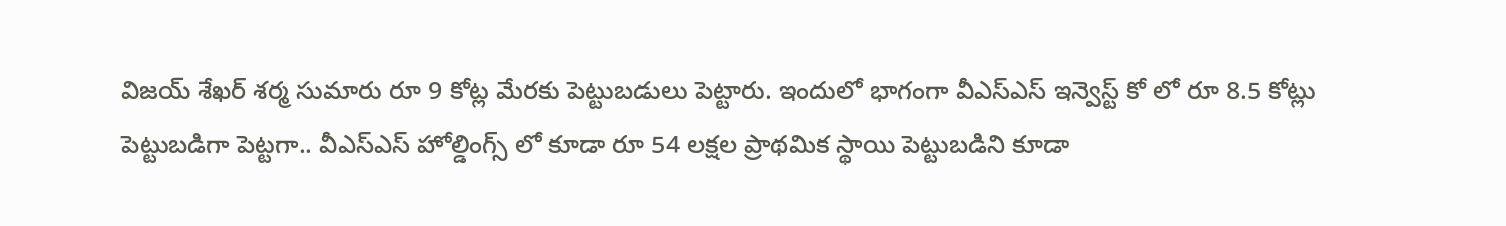విజయ్ శేఖర్ శర్మ సుమారు రూ 9 కోట్ల మేరకు పెట్టుబడులు పెట్టారు. ఇందులో భాగంగా వీఎస్ఎస్ ఇన్వెస్ట్ కో లో రూ 8.5 కోట్లు పెట్టుబడిగా పెట్టగా.. వీఎస్ఎస్ హోల్డింగ్స్ లో కూడా రూ 54 లక్షల ప్రాథమిక స్థాయి పెట్టుబడిని కూడా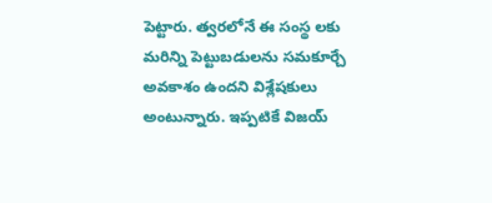పెట్టారు. త్వరలోనే ఈ సంస్థ లకు మరిన్ని పెట్టుబడులను సమకూర్చే అవకాశం ఉందని విశ్లేషకులు అంటున్నారు. ఇప్పటికే విజయ్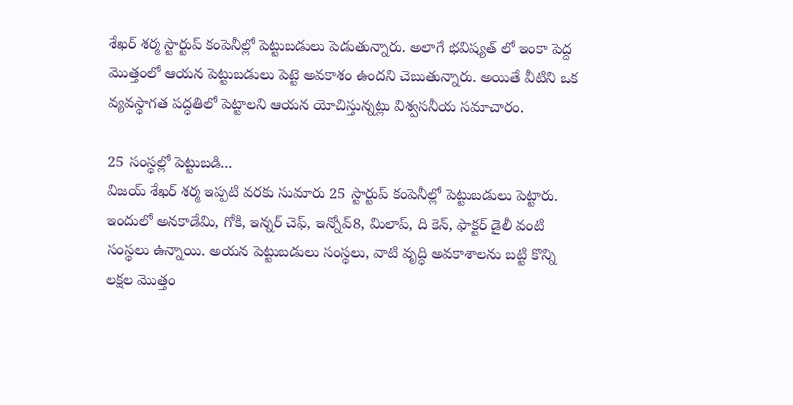శేఖర్ శర్మ స్టార్టుప్ కంపెనీల్లో పెట్టుబడులు పెడుతున్నారు. అలాగే భవిష్యత్ లో ఇంకా పెద్ద మొత్తంలో ఆయన పెట్టుబడులు పెట్టె అవకాశం ఉందని చెబుతున్నారు. అయితే వీటిని ఒక వ్యవస్థాగత పద్ధతిలో పెట్టాలని ఆయన యోచిస్తున్నట్లు విశ్వసనీయ సమాచారం.

25 సంస్థల్లో పెట్టుబడి...
విజయ్ శేఖర్ శర్మ ఇప్పటి వరకు సుమారు 25 స్టార్టుప్ కంపెనీల్లో పెట్టుబడులు పెట్టారు. ఇందులో అనకాడేమి, గోకి, ఇన్నర్ చెఫ్, ఇన్నోవ్8, మిలాప్, ది కెన్, ఫాక్టర్ డైలీ వంటి సంస్థలు ఉన్నాయి. అయన పెట్టుబడులు సంస్థలు, వాటి వృద్ధి అవకాశాలను బట్టి కొన్ని లక్షల మొత్తం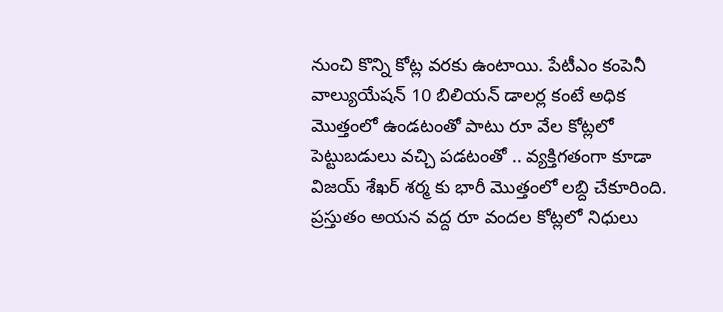నుంచి కొన్ని కోట్ల వరకు ఉంటాయి. పేటీఎం కంపెనీ వాల్యుయేషన్ 10 బిలియన్ డాలర్ల కంటే అధిక మొత్తంలో ఉండటంతో పాటు రూ వేల కోట్లలో పెట్టుబడులు వచ్చి పడటంతో .. వ్యక్తిగతంగా కూడా విజయ్ శేఖర్ శర్మ కు భారీ మొత్తంలో లబ్ది చేకూరింది. ప్రస్తుతం అయన వద్ద రూ వందల కోట్లలో నిధులు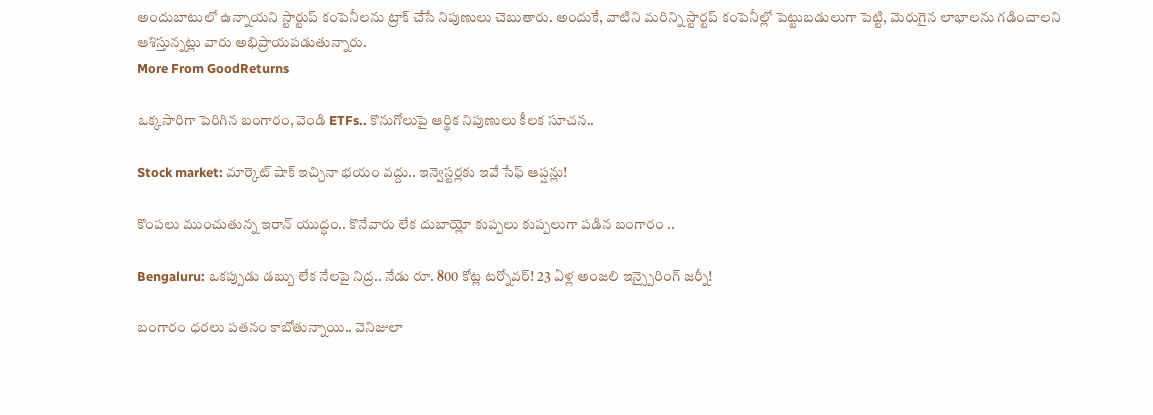అందుబాటులో ఉన్నాయని స్టార్టుప్ కంపెనీలను ట్రాక్ చేసే నిపుణులు చెబుతారు. అందుకే, వాటిని మరిన్ని స్టార్టప్ కంపెనీల్లో పెట్టుబడులుగా పెట్టి, మెరుగైన లాభాలను గడించాలని ఆశిస్తున్నట్లు వారు అభిప్రాయపడుతున్నారు.
More From GoodReturns

ఒక్కసారిగా పెరిగిన బంగారం, వెండి ETFs.. కొనుగోలుపై ఆర్థిక నిపుణులు కీలక సూచన..

Stock market: మార్కెట్ షాక్ ఇచ్చినా భయం వద్దు.. ఇన్వెస్టర్లకు ఇవే సేఫ్ ఆప్షన్లు!

కొంపలు ముంచుతున్న ఇరాన్ యుద్ధం.. కొనేవారు లేక దుబాయ్లో కుప్పలు కుప్పలుగా పడిన బంగారం ..

Bengaluru: ఒకప్పుడు డబ్బు లేక నేలపై నిద్ర.. నేడు రూ. 800 కోట్ల టర్నోవర్! 23 ఏళ్ల అంజలి ఇన్స్పైరింగ్ జర్నీ!

బంగారం ధరలు పతనం కాబోతున్నాయి.. వెనిజులా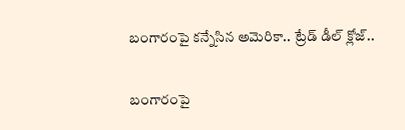బంగారంపై కన్నేసిన అమెరికా.. ట్రేడ్ డీల్ క్లోజ్..

బంగారంపై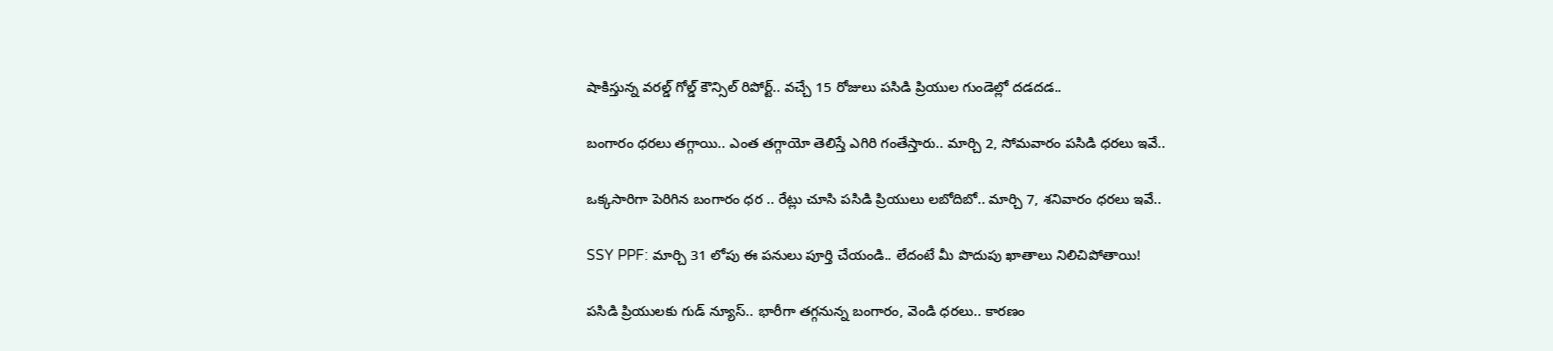షాకిస్తున్న వరల్డ్ గోల్డ్ కౌన్సిల్ రిపోర్ట్.. వచ్చే 15 రోజులు పసిడి ప్రియుల గుండెల్లో దడదడ..

బంగారం ధరలు తగ్గాయి.. ఎంత తగ్గాయో తెలిస్తే ఎగిరి గంతేస్తారు.. మార్చి 2, సోమవారం పసిడి ధరలు ఇవే..

ఒక్కసారిగా పెరిగిన బంగారం ధర .. రేట్లు చూసి పసిడి ప్రియులు లబోదిబో.. మార్చి 7, శనివారం ధరలు ఇవే..

SSY PPF: మార్చి 31 లోపు ఈ పనులు పూర్తి చేయండి.. లేదంటే మీ పొదుపు ఖాతాలు నిలిచిపోతాయి!

పసిడి ప్రియులకు గుడ్ న్యూస్.. భారీగా తగ్గనున్న బంగారం, వెండి ధరలు.. కారణం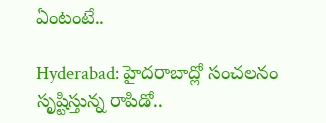ఏంటంటే..

Hyderabad: హైదరాబాద్లో సంచలనం సృష్టిస్తున్న రాపిడో..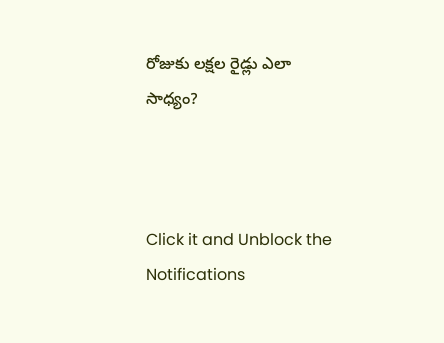రోజుకు లక్షల రైడ్లు ఎలా సాధ్యం?



Click it and Unblock the Notifications